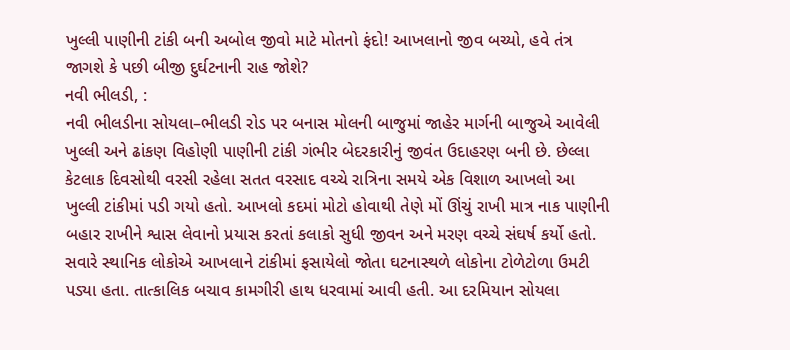ખુલ્લી પાણીની ટાંકી બની અબોલ જીવો માટે મોતનો ફંદો! આખલાનો જીવ બચ્યો, હવે તંત્ર જાગશે કે પછી બીજી દુર્ઘટનાની રાહ જોશે?
નવી ભીલડી, :
નવી ભીલડીના સોયલા–ભીલડી રોડ પર બનાસ મોલની બાજુમાં જાહેર માર્ગની બાજુએ આવેલી ખુલ્લી અને ઢાંકણ વિહોણી પાણીની ટાંકી ગંભીર બેદરકારીનું જીવંત ઉદાહરણ બની છે. છેલ્લા કેટલાક દિવસોથી વરસી રહેલા સતત વરસાદ વચ્ચે રાત્રિના સમયે એક વિશાળ આખલો આ ખુલ્લી ટાંકીમાં પડી ગયો હતો. આખલો કદમાં મોટો હોવાથી તેણે મોં ઊંચું રાખી માત્ર નાક પાણીની બહાર રાખીને શ્વાસ લેવાનો પ્રયાસ કરતાં કલાકો સુધી જીવન અને મરણ વચ્ચે સંઘર્ષ કર્યો હતો.
સવારે સ્થાનિક લોકોએ આખલાને ટાંકીમાં ફસાયેલો જોતા ઘટનાસ્થળે લોકોના ટોળેટોળા ઉમટી પડ્યા હતા. તાત્કાલિક બચાવ કામગીરી હાથ ધરવામાં આવી હતી. આ દરમિયાન સોયલા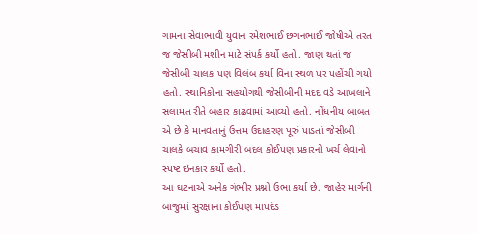ગામના સેવાભાવી યુવાન રમેશભાઈ છગનભાઈ જોષીએ તરત જ જેસીબી મશીન માટે સંપર્ક કર્યો હતો. જાણ થતાં જ જેસીબી ચાલક પણ વિલંબ કર્યા વિના સ્થળ પર પહોંચી ગયો હતો. સ્થાનિકોના સહયોગથી જેસીબીની મદદ વડે આખલાને સલામત રીતે બહાર કાઢવામાં આવ્યો હતો. નોંધનીય બાબત એ છે કે માનવતાનું ઉત્તમ ઉદાહરણ પૂરું પાડતાં જેસીબી ચાલકે બચાવ કામગીરી બદલ કોઈપણ પ્રકારનો ખર્ચ લેવાનો સ્પષ્ટ ઇનકાર કર્યો હતો.
આ ઘટનાએ અનેક ગંભીર પ્રશ્નો ઉભા કર્યા છે. જાહેર માર્ગની બાજુમાં સુરક્ષાના કોઈપણ માપદંડ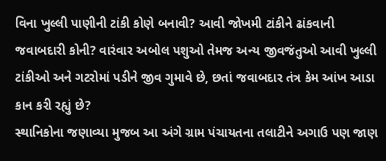વિના ખુલ્લી પાણીની ટાંકી કોણે બનાવી? આવી જોખમી ટાંકીને ઢાંકવાની જવાબદારી કોની? વારંવાર અબોલ પશુઓ તેમજ અન્ય જીવજંતુઓ આવી ખુલ્લી ટાંકીઓ અને ગટરોમાં પડીને જીવ ગુમાવે છે, છતાં જવાબદાર તંત્ર કેમ આંખ આડા કાન કરી રહ્યું છે?
સ્થાનિકોના જણાવ્યા મુજબ આ અંગે ગ્રામ પંચાયતના તલાટીને અગાઉ પણ જાણ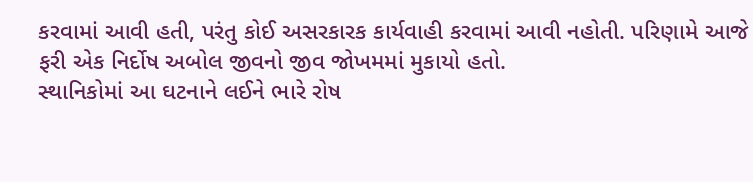કરવામાં આવી હતી, પરંતુ કોઈ અસરકારક કાર્યવાહી કરવામાં આવી નહોતી. પરિણામે આજે ફરી એક નિર્દોષ અબોલ જીવનો જીવ જોખમમાં મુકાયો હતો.
સ્થાનિકોમાં આ ઘટનાને લઈને ભારે રોષ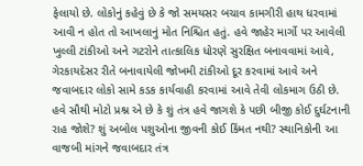ફેલાયો છે. લોકોનું કહેવું છે કે જો સમયસર બચાવ કામગીરી હાથ ધરવામાં આવી ન હોત તો આખલાનું મોત નિશ્ચિત હતું. હવે જાહેર માર્ગો પર આવેલી ખુલ્લી ટાંકીઓ અને ગટરોને તાત્કાલિક ધોરણે સુરક્ષિત બનાવવામાં આવે, ગેરકાયદેસર રીતે બનાવાયેલી જોખમી ટાંકીઓ દૂર કરવામાં આવે અને જવાબદાર લોકો સામે કડક કાર્યવાહી કરવામાં આવે તેવી લોકમાગ ઉઠી છે.
હવે સૌથી મોટો પ્રશ્ન એ છે કે શું તંત્ર હવે જાગશે કે પછી બીજી કોઈ દુર્ઘટનાની રાહ જોશે? શું અબોલ પશુઓના જીવની કોઈ કિંમત નથી? સ્થાનિકોની આ વાજબી માંગને જવાબદાર તંત્ર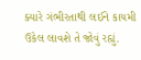ક્યારે ગંભીરતાથી લઈને કાયમી ઉકેલ લાવશે તે જોવું રહ્યું.